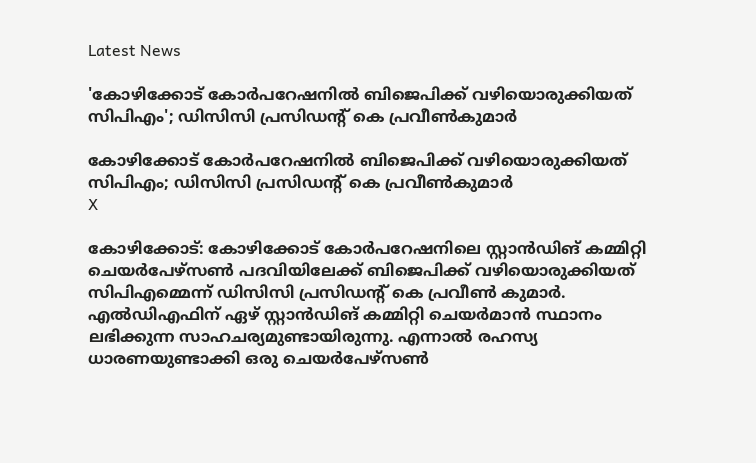Latest News

'കോഴിക്കോട് കോര്‍പറേഷനില്‍ ബിജെപിക്ക് വഴിയൊരുക്കിയത് സിപിഎം'; ഡിസിസി പ്രസിഡന്റ് കെ പ്രവീണ്‍കുമാര്‍

കോഴിക്കോട് കോര്‍പറേഷനില്‍ ബിജെപിക്ക് വഴിയൊരുക്കിയത് സിപിഎം; ഡിസിസി പ്രസിഡന്റ് കെ പ്രവീണ്‍കുമാര്‍
X

കോഴിക്കോട്: കോഴിക്കോട് കോര്‍പറേഷനിലെ സ്റ്റാന്‍ഡിങ് കമ്മിറ്റി ചെയര്‍പേഴ്‌സണ്‍ പദവിയിലേക്ക് ബിജെപിക്ക് വഴിയൊരുക്കിയത് സിപിഎമ്മെന്ന് ഡിസിസി പ്രസിഡന്റ് കെ പ്രവീണ്‍ കുമാര്‍. എല്‍ഡിഎഫിന് ഏഴ് സ്റ്റാന്‍ഡിങ് കമ്മിറ്റി ചെയര്‍മാന്‍ സ്ഥാനം ലഭിക്കുന്ന സാഹചര്യമുണ്ടായിരുന്നു. എന്നാല്‍ രഹസ്യ ധാരണയുണ്ടാക്കി ഒരു ചെയര്‍പേഴ്‌സണ്‍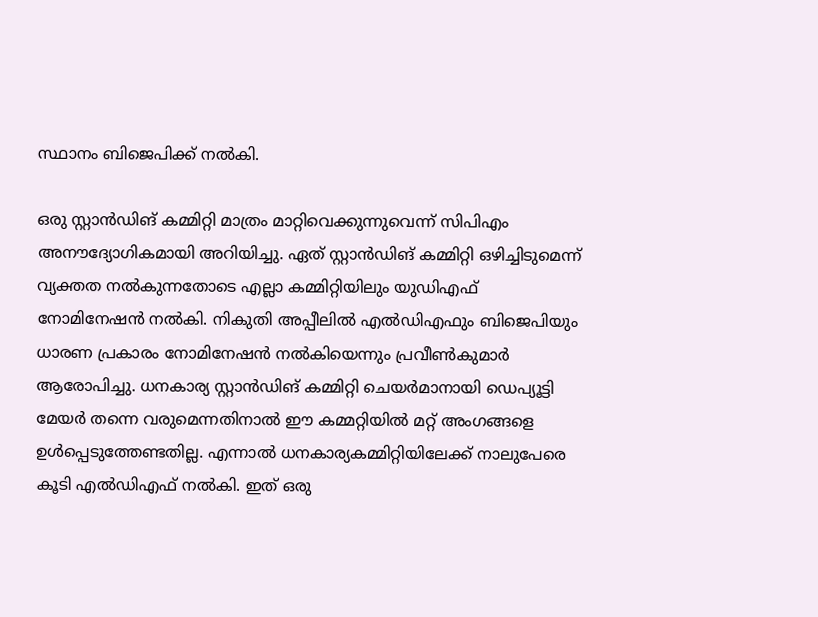സ്ഥാനം ബിജെപിക്ക് നല്‍കി.

ഒരു സ്റ്റാന്‍ഡിങ് കമ്മിറ്റി മാത്രം മാറ്റിവെക്കുന്നുവെന്ന് സിപിഎം അനൗദ്യോഗികമായി അറിയിച്ചു. ഏത് സ്റ്റാന്‍ഡിങ് കമ്മിറ്റി ഒഴിച്ചിടുമെന്ന് വ്യക്തത നല്‍കുന്നതോടെ എല്ലാ കമ്മിറ്റിയിലും യുഡിഎഫ് നോമിനേഷന്‍ നല്‍കി. നികുതി അപ്പീലില്‍ എല്‍ഡിഎഫും ബിജെപിയും ധാരണ പ്രകാരം നോമിനേഷന്‍ നല്‍കിയെന്നും പ്രവീണ്‍കുമാര്‍ ആരോപിച്ചു. ധനകാര്യ സ്റ്റാന്‍ഡിങ് കമ്മിറ്റി ചെയര്‍മാനായി ഡെപ്യൂട്ടി മേയര്‍ തന്നെ വരുമെന്നതിനാല്‍ ഈ കമ്മറ്റിയില്‍ മറ്റ് അംഗങ്ങളെ ഉള്‍പ്പെടുത്തേണ്ടതില്ല. എന്നാല്‍ ധനകാര്യകമ്മിറ്റിയിലേക്ക് നാലുപേരെ കൂടി എല്‍ഡിഎഫ് നല്‍കി. ഇത് ഒരു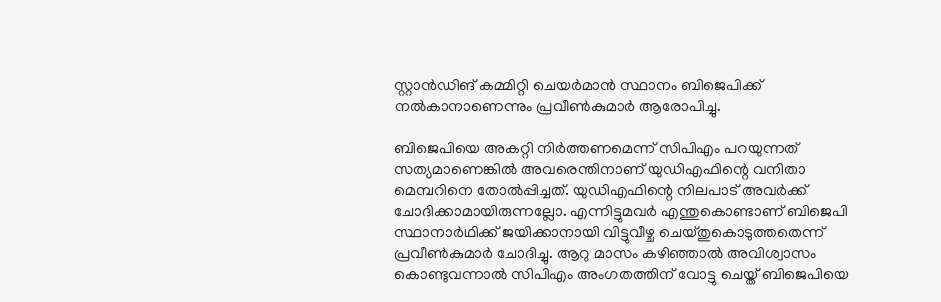സ്റ്റാന്‍ഡിങ് കമ്മിറ്റി ചെയര്‍മാന്‍ സ്ഥാനം ബിജെപിക്ക് നല്‍കാനാണെന്നും പ്രവീണ്‍കുമാര്‍ ആരോപിച്ചു.

ബിജെപിയെ അകറ്റി നിര്‍ത്തണമെന്ന് സിപിഎം പറയുന്നത് സത്യമാണെങ്കില്‍ അവരെന്തിനാണ് യുഡിഎഫിന്റെ വനിതാ മെമ്പറിനെ തോല്‍പ്പിച്ചത്. യുഡിഎഫിന്റെ നിലപാട് അവര്‍ക്ക് ചോദിക്കാമായിരുന്നല്ലോ. എന്നിട്ടുമവര്‍ എന്തുകൊണ്ടാണ് ബിജെപി സ്ഥാനാര്‍ഥിക്ക് ജയിക്കാനായി വിട്ടുവീഴ്ച ചെയ്തുകൊടുത്തതെന്ന് പ്രവീണ്‍കുമാര്‍ ചോദിച്ചു. ആറു മാസം കഴിഞ്ഞാല്‍ അവിശ്വാസം കൊണ്ടുവന്നാല്‍ സിപിഎം അംഗതത്തിന് വോട്ടു ചെയ്ത് ബിജെപിയെ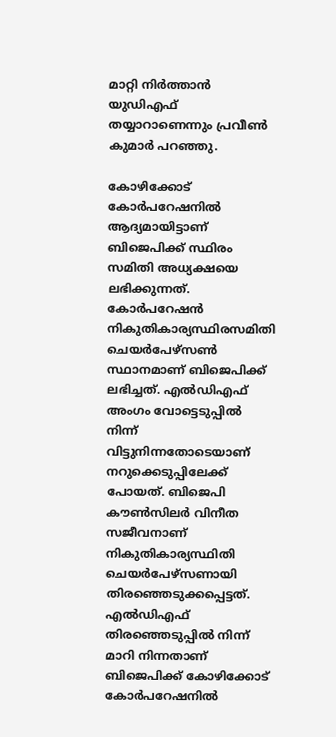മാറ്റി നിര്‍ത്താന്‍ യുഡിഎഫ് തയ്യാറാണെന്നും പ്രവീണ്‍ കുമാര്‍ പറഞ്ഞു.

കോഴിക്കോട് കോര്‍പറേഷനില്‍ ആദ്യമായിട്ടാണ് ബിജെപിക്ക് സ്ഥിരം സമിതി അധ്യക്ഷയെ ലഭിക്കുന്നത്. കോര്‍പറേഷന്‍ നികുതികാര്യസ്ഥിരസമിതി ചെയര്‍പേഴ്സണ്‍ സ്ഥാനമാണ് ബിജെപിക്ക് ലഭിച്ചത്. എല്‍ഡിഎഫ് അംഗം വോട്ടെടുപ്പില്‍ നിന്ന് വിട്ടുനിന്നതോടെയാണ് നറുക്കെടുപ്പിലേക്ക് പോയത്. ബിജെപി കൗണ്‍സിലര്‍ വിനീത സജീവനാണ് നികുതികാര്യസ്ഥിതി ചെയര്‍പേഴ്സണായി തിരഞ്ഞെടുക്കപ്പെട്ടത്. എല്‍ഡിഎഫ് തിരഞ്ഞെടുപ്പില്‍ നിന്ന് മാറി നിന്നതാണ് ബിജെപിക്ക് കോഴിക്കോട് കോര്‍പറേഷനില്‍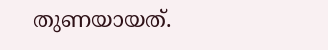തുണയായത്.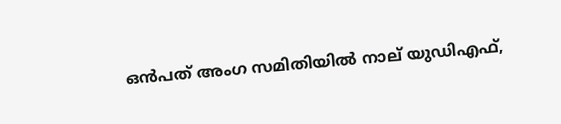ഒന്‍പത് അംഗ സമിതിയില്‍ നാല് യുഡിഎഫ്,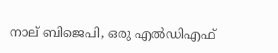നാല് ബിജെപി, ഒരു എല്‍ഡിഎഫ്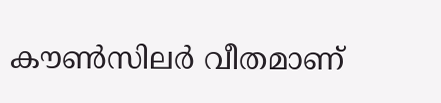കൗണ്‍സിലര്‍ വീതമാണ്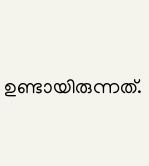ഉണ്ടായിരുന്നത്.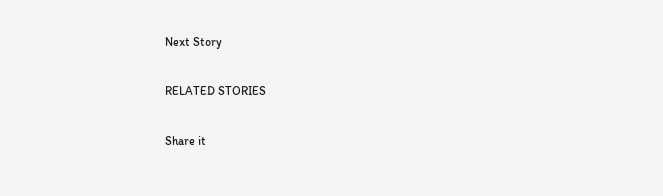Next Story

RELATED STORIES

Share it